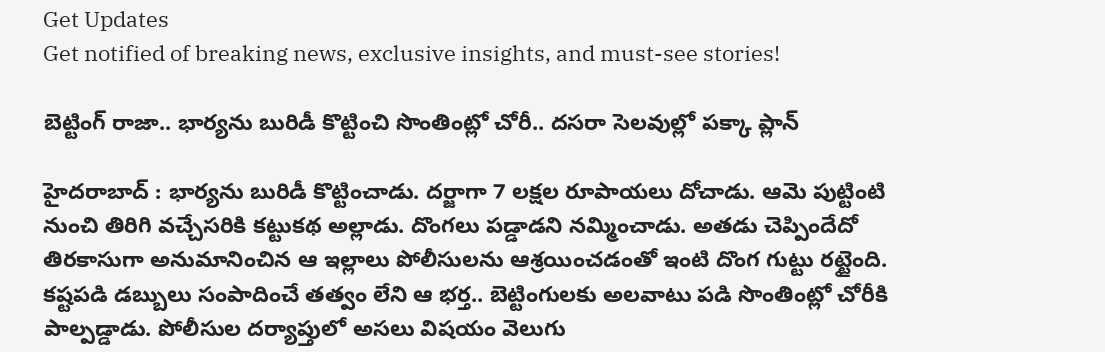Get Updates
Get notified of breaking news, exclusive insights, and must-see stories!

బెట్టింగ్ రాజా.. భార్యను బురిడీ కొట్టించి సొంతింట్లో చోరీ.. దసరా సెలవుల్లో పక్కా ప్లాన్

హైదరాబాద్ : భార్యను బురిడీ కొట్టించాడు. దర్జాగా 7 లక్షల రూపాయలు దోచాడు. ఆమె పుట్టింటి నుంచి తిరిగి వచ్చేసరికి కట్టుకథ అల్లాడు. దొంగలు పడ్డాడని నమ్మించాడు. అతడు చెప్పిందేదో తిరకాసుగా అనుమానించిన ఆ ఇల్లాలు పోలీసులను ఆశ్రయించడంతో ఇంటి దొంగ గుట్టు రట్టైంది. కష్టపడి డబ్బులు సంపాదించే తత్వం లేని ఆ భర్త.. బెట్టింగులకు అలవాటు పడి సొంతింట్లో చోరీకి పాల్పడ్డాడు. పోలీసుల దర్యాప్తులో అసలు విషయం వెలుగు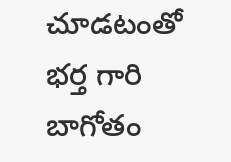చూడటంతో భర్త గారి బాగోతం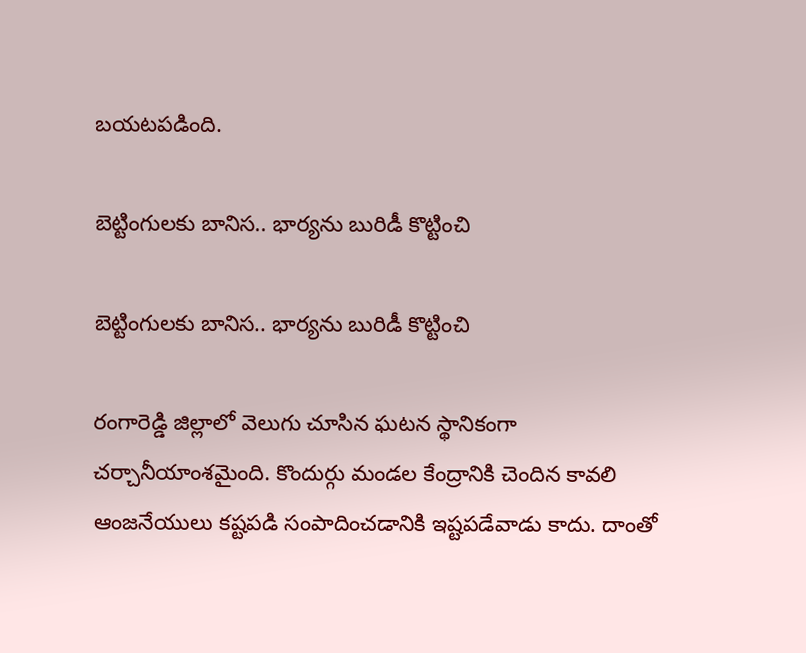బయటపడింది.

బెట్టింగులకు బానిస.. భార్యను బురిడీ కొట్టించి

బెట్టింగులకు బానిస.. భార్యను బురిడీ కొట్టించి

రంగారెడ్డి జిల్లాలో వెలుగు చూసిన ఘటన స్థానికంగా చర్చానీయాంశమైంది. కొందుర్గు మండల కేంద్రానికి చెందిన కావలి ఆంజనేయులు కష్టపడి సంపాదించడానికి ఇష్టపడేవాడు కాదు. దాంతో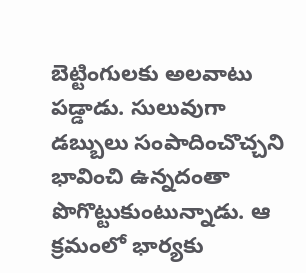బెట్టింగులకు అలవాటు పడ్డాడు. సులువుగా డబ్బులు సంపాదించొచ్చని భావించి ఉన్నదంతా పొగొట్టుకుంటున్నాడు. ఆ క్రమంలో భార్యకు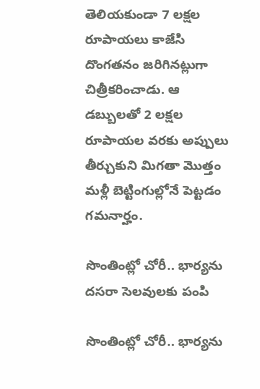తెలియకుండా 7 లక్షల రూపాయలు కాజేసి దొంగతనం జరిగినట్లుగా చిత్రీకరించాడు. ఆ డబ్బులతో 2 లక్షల రూపాయల వరకు అప్పులు తీర్చుకుని మిగతా మొత్తం మళ్లీ బెట్టింగుల్లోనే పెట్టడం గమనార్హం.

సొంతింట్లో చోరీ.. భార్యను దసరా సెలవులకు పంపి

సొంతింట్లో చోరీ.. భార్యను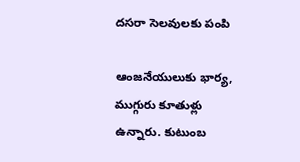దసరా సెలవులకు పంపి

ఆంజనేయులుకు భార్య, ముగ్గురు కూతుళ్లు ఉన్నారు. కుటుంబ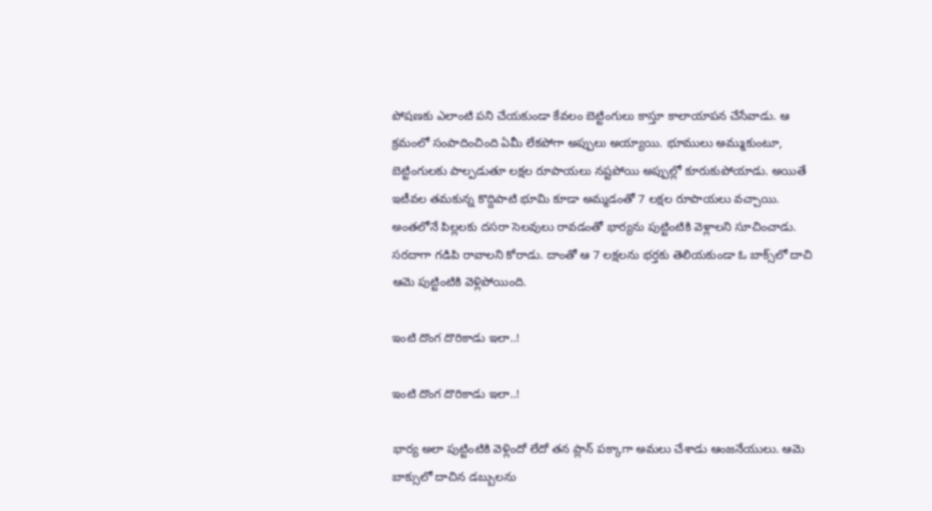పోషణకు ఎలాంటి పని చేయకుండా కేవలం బెట్టింగులు కాస్తూ కాలాయాపన చేసేవాడు. ఆ క్రమంలో సంపాదించింది ఏమీ లేకపోగా అప్పులు అయ్యాయి. భూములు అమ్ముకుంటూ, బెట్టింగులకు పాల్పడుతూ లక్షల రూపాయలు నష్టపోయి అప్పుల్లో కూరుకుపోయాడు. అయితే ఇటీవల తమకున్న కొద్దిపాటి భూమి కూడా అమ్మడంతో 7 లక్షల రూపాయలు వచ్చాయి. అంతలోనే పిల్లలకు దసరా సెలవులు రావడంతో భార్యను పుట్టింటికి వెళ్లాలని సూచించాడు. సరదాగా గడిపి రావాలని కోరాడు. దాంతో ఆ 7 లక్షలను భర్తకు తెలియకుండా ఓ బాక్స్‌లో దాచి ఆమె పుట్టింటికి వెళ్లిపోయింది.

ఇంటి దొంగ దొరికాడు ఇలా..!

ఇంటి దొంగ దొరికాడు ఇలా..!

భార్య అలా పుట్టింటికి వెళ్లిందో లేదో తన ప్లాన్ పక్కాగా అమలు చేశాడు ఆంజనేయులు. ఆమె బాక్సులో దాచిన డబ్బులను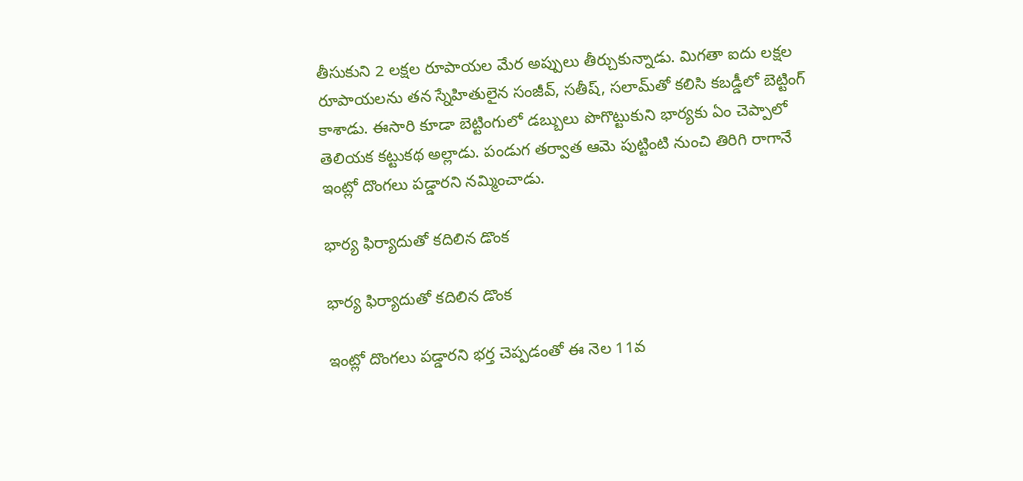తీసుకుని 2 లక్షల రూపాయల మేర అప్పులు తీర్చుకున్నాడు. మిగతా ఐదు లక్షల రూపాయలను తన స్నేహితులైన సంజీవ్, సతీష్, సలామ్‌తో కలిసి కబడ్డీలో బెట్టింగ్ కాశాడు. ఈసారి కూడా బెట్టింగులో డబ్బులు పొగొట్టుకుని భార్యకు ఏం చెప్పాలో తెలియక కట్టుకథ అల్లాడు. పండుగ తర్వాత ఆమె పుట్టింటి నుంచి తిరిగి రాగానే ఇంట్లో దొంగలు పడ్డారని నమ్మించాడు.

భార్య ఫిర్యాదుతో కదిలిన డొంక

భార్య ఫిర్యాదుతో కదిలిన డొంక

ఇంట్లో దొంగలు పడ్డారని భర్త చెప్పడంతో ఈ నెల 11వ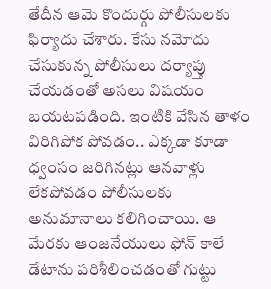తేదీన ఆమె కొందుర్గు పోలీసులకు ఫిర్యాదు చేశారు. కేసు నమోదు చేసుకున్న పోలీసులు దర్యాప్తు చేయడంతో అసలు విషయం బయటపడింది. ఇంటికి వేసిన తాళం విరిగిపోక పోవడం.. ఎక్కడా కూడా ధ్వంసం జరిగినట్లు ఆనవాళ్లు లేకపోవడం పోలీసులకు అనుమానాలు కలిగించాయి. ఆ మేరకు ఆంజనేయులు ఫోన్ కాలే డేటాను పరిశీలించడంతో గుట్టు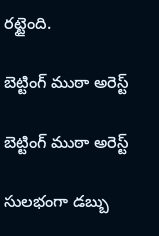రట్టైంది.

బెట్టింగ్ ముఠా అరెస్ట్

బెట్టింగ్ ముఠా అరెస్ట్

సులభంగా డబ్బు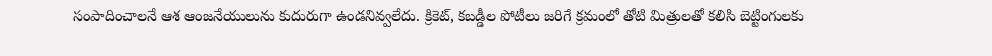సంపాదించాలనే ఆశ ఆంజనేయులును కుదురుగా ఉండనివ్వలేదు. క్రికెట్, కబడ్డీల పోటీలు జరిగే క్రమంలో తోటి మిత్రులతో కలిసి బెట్టింగులకు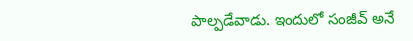పాల్పడేవాడు. ఇందులో సంజీవ్ అనే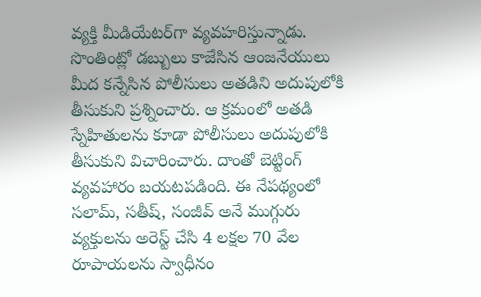వ్యక్తి మీడియేటర్‌గా వ్యవహరిస్తున్నాడు. సొంతింట్లో డబ్బులు కాజేసిన ఆంజనేయులు మీద కన్నేసిన పోలీసులు అతడిని అదుపులోకి తీసుకుని ప్రశ్నించారు. ఆ క్రమంలో అతడి స్నేహితులను కూడా పోలీసులు అదుపులోకి తీసుకుని విచారించారు. దాంతో బెట్టింగ్ వ్యవహారం బయటపడింది. ఈ నేపథ్యంలో సలామ్, సతీష్, సంజీవ్ అనే ముగ్గురు వ్యక్తులను అరెస్ట్ చేసి 4 లక్షల 70 వేల రూపాయలను స్వాధీనం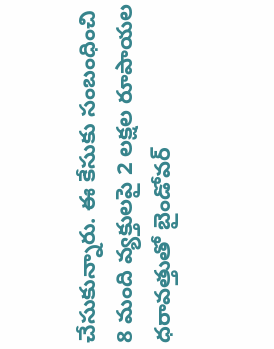చేసుకున్నారు. ఈ కేసుకు సంబంధించి 8 మంది వ్యక్తులపై 2 లక్షల రూపాయల ధరావత్తుతో బైండోవర్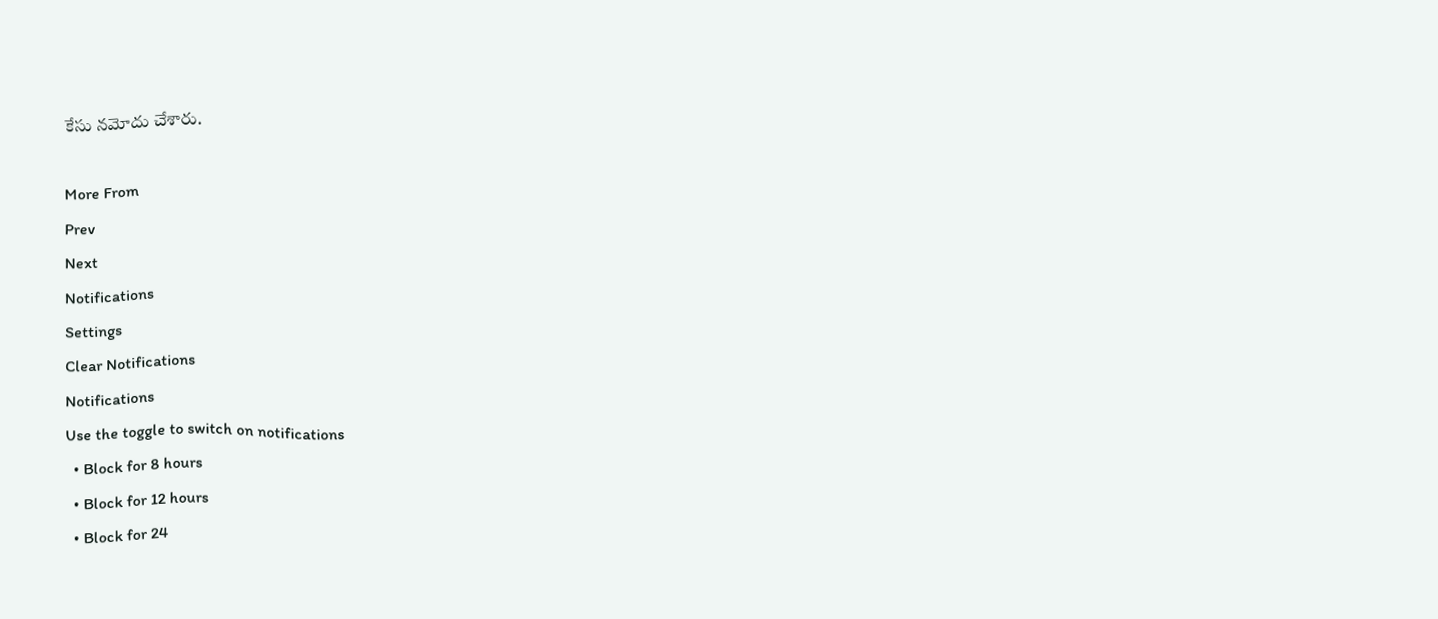కేసు నమోదు చేశారు.

More From
Prev
Next
Notifications
Settings
Clear Notifications
Notifications
Use the toggle to switch on notifications
  • Block for 8 hours
  • Block for 12 hours
  • Block for 24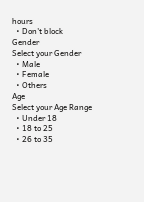hours
  • Don't block
Gender
Select your Gender
  • Male
  • Female
  • Others
Age
Select your Age Range
  • Under 18
  • 18 to 25
  • 26 to 35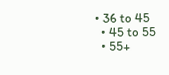• 36 to 45
  • 45 to 55
  • 55+